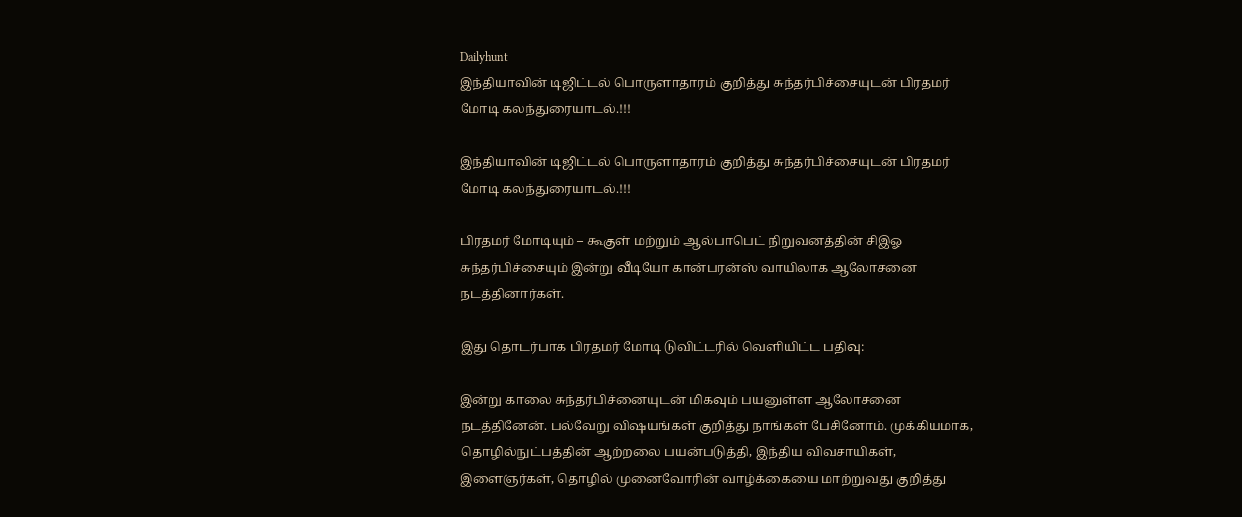Dailyhunt
இந்தியாவின் டிஜிட்டல் பொருளாதாரம் குறித்து சுந்தர்பிச்சையுடன் பிரதமர் மோடி கலந்துரையாடல்.!!!

இந்தியாவின் டிஜிட்டல் பொருளாதாரம் குறித்து சுந்தர்பிச்சையுடன் பிரதமர் மோடி கலந்துரையாடல்.!!!

பிரதமர் மோடியும் – கூகுள் மற்றும் ஆல்பாபெட் நிறுவனத்தின் சிஇஓ சுந்தர்பிச்சையும் இன்று வீடியோ கான்பரன்ஸ் வாயிலாக ஆலோசனை நடத்தினார்கள்.

இது தொடர்பாக பிரதமர் மோடி டுவிட்டரில் வெளியிட்ட பதிவு:

இன்று காலை சுந்தர்பிச்னையுடன் மிகவும் பயனுள்ள ஆலோசனை நடத்தினேன். பல்வேறு விஷயங்கள் குறித்து நாங்கள் பேசினோம். முக்கியமாக, தொழில்நுட்பத்தின் ஆற்றலை பயன்படுத்தி, இந்திய விவசாயிகள், இளைஞர்கள், தொழில் முனைவோரின் வாழ்க்கையை மாற்றுவது குறித்து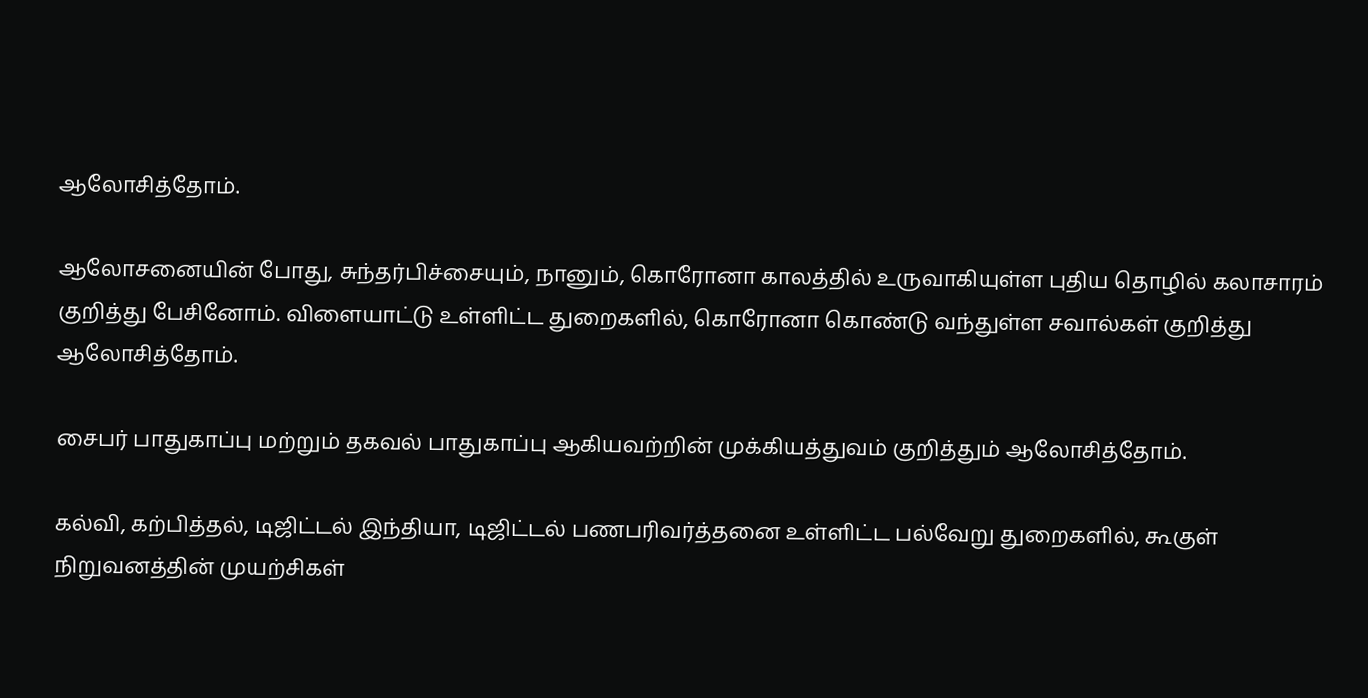ஆலோசித்தோம்.

ஆலோசனையின் போது, சுந்தர்பிச்சையும், நானும், கொரோனா காலத்தில் உருவாகியுள்ள புதிய தொழில் கலாசாரம் குறித்து பேசினோம். விளையாட்டு உள்ளிட்ட துறைகளில், கொரோனா கொண்டு வந்துள்ள சவால்கள் குறித்து ஆலோசித்தோம்.

சைபர் பாதுகாப்பு மற்றும் தகவல் பாதுகாப்பு ஆகியவற்றின் முக்கியத்துவம் குறித்தும் ஆலோசித்தோம்.

கல்வி, கற்பித்தல், டிஜிட்டல் இந்தியா, டிஜிட்டல் பணபரிவர்த்தனை உள்ளிட்ட பல்வேறு துறைகளில், கூகுள் நிறுவனத்தின் முயற்சிகள்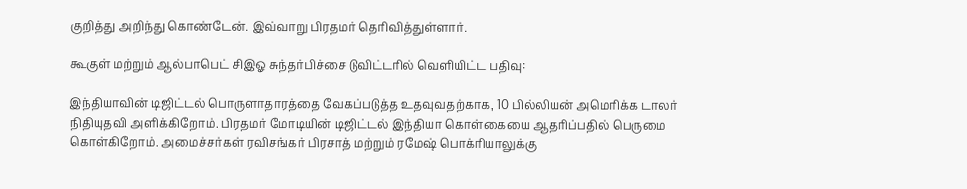குறித்து அறிந்து கொண்டேன். இவ்வாறு பிரதமர் தெரிவித்துள்ளார்.

கூகுள் மற்றும் ஆல்பாபெட் சிஇஓ சுந்தர்பிச்சை டுவிட்டரில் வெளியிட்ட பதிவு:

இந்தியாவின் டிஜிட்டல் பொருளாதாரத்தை வேகப்படுத்த உதவுவதற்காக, 10 பில்லியன் அமெரிக்க டாலர் நிதியுதவி அளிக்கிறோம். பிரதமர் மோடியின் டிஜிட்டல் இந்தியா கொள்கையை ஆதரிப்பதில் பெருமை கொள்கிறோம். அமைச்சர்கள் ரவிசங்கர் பிரசாத் மற்றும் ரமேஷ் பொக்ரியாலுக்கு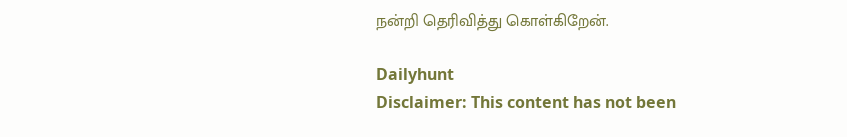நன்றி தெரிவித்து கொள்கிறேன்.

Dailyhunt
Disclaimer: This content has not been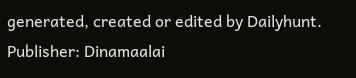generated, created or edited by Dailyhunt. Publisher: Dinamaalai